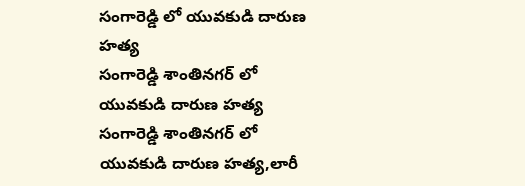సంగారెడ్డి లో యువకుడి దారుణ హత్య
సంగారెడ్డి శాంతినగర్ లో యువకుడి దారుణ హత్య సంగారెడ్డి శాంతినగర్ లో యువకుడి దారుణ హత్య,లారీ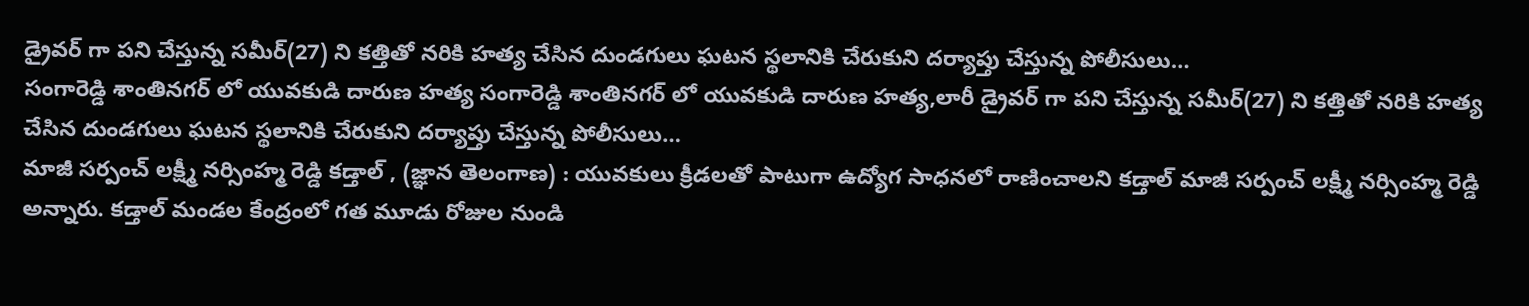డ్రైవర్ గా పని చేస్తున్న సమీర్(27) ని కత్తితో నరికి హత్య చేసిన దుండగులు ఘటన స్థలానికి చేరుకుని దర్యాప్తు చేస్తున్న పోలీసులు…
సంగారెడ్డి శాంతినగర్ లో యువకుడి దారుణ హత్య సంగారెడ్డి శాంతినగర్ లో యువకుడి దారుణ హత్య,లారీ డ్రైవర్ గా పని చేస్తున్న సమీర్(27) ని కత్తితో నరికి హత్య చేసిన దుండగులు ఘటన స్థలానికి చేరుకుని దర్యాప్తు చేస్తున్న పోలీసులు…
మాజీ సర్పంచ్ లక్ష్మీ నర్సింహ్మ రెడ్డి కడ్తాల్ , (జ్ఞాన తెలంగాణ) : యువకులు క్రీడలతో పాటుగా ఉద్యోగ సాధనలో రాణించాలని కడ్తాల్ మాజీ సర్పంచ్ లక్ష్మీ నర్సింహ్మ రెడ్డి అన్నారు. కడ్తాల్ మండల కేంద్రంలో గత మూడు రోజుల నుండి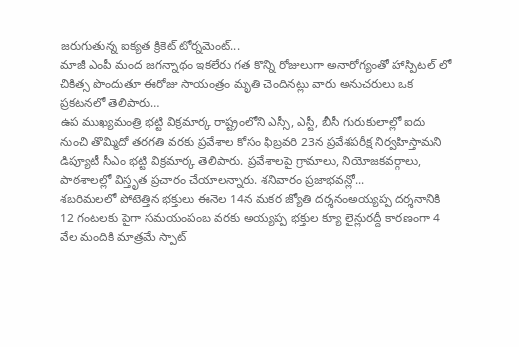జరుగుతున్న ఐక్యత క్రికెట్ టోర్నమెంట్...
మాజీ ఎంపీ మంద జగన్నాథం ఇకలేరు గత కొన్ని రోజులుగా అనారోగ్యంతో హాస్పిటల్ లో చికిత్స పొందుతూ ఈరోజు సాయంత్రం మృతి చెందినట్లు వారు అనుచరులు ఒక ప్రకటనలో తెలిపారు…
ఉప ముఖ్యమంత్రి భట్టి విక్రమార్క రాష్ట్రంలోని ఎస్సీ, ఎస్టీ, బీసీ గురుకులాల్లో ఐదు నుంచి తొమ్మిదో తరగతి వరకు ప్రవేశాల కోసం ఫిబ్రవరి 23న ప్రవేశపరీక్ష నిర్వహిస్తామని డిప్యూటీ సీఎం భట్టి విక్రమార్క తెలిపారు. ప్రవేశాలపై గ్రామాలు, నియోజకవర్గాలు, పాఠశాలల్లో విస్తృత ప్రచారం చేయాలన్నారు. శనివారం ప్రజాభవన్లో...
శబరిమలలో పోటెత్తిన భక్తులు ఈనెల 14న మకర జ్యోతి దర్శనంఅయ్యప్ప దర్శనానికి 12 గంటలకు పైగా సమయంపంబ వరకు అయ్యప్ప భక్తుల క్యూ లైన్లురద్దీ కారణంగా 4 వేల మందికి మాత్రమే స్పాట్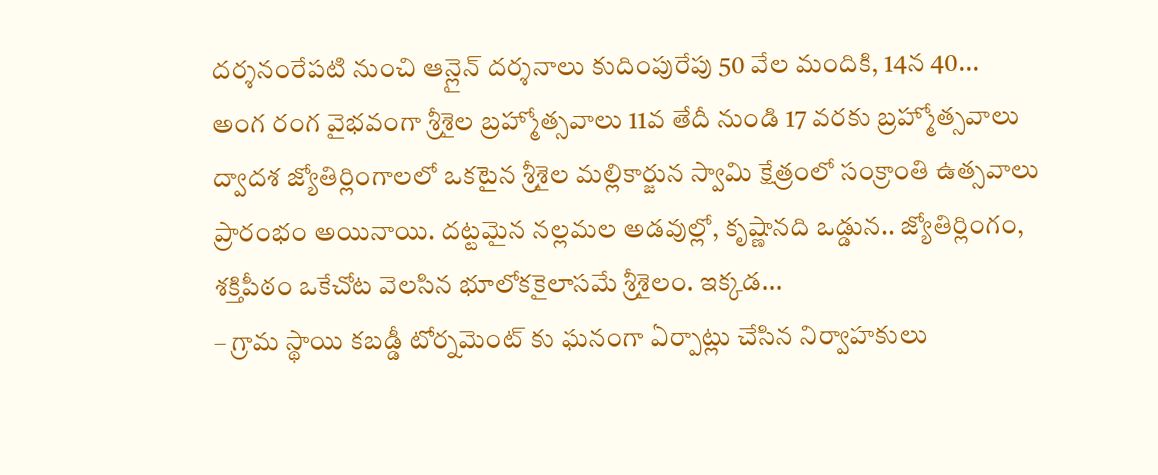దర్శనంరేపటి నుంచి ఆన్లైన్ దర్శనాలు కుదింపురేపు 50 వేల మందికి, 14న 40...
అంగ రంగ వైభవంగా శ్రీశైల బ్రహ్మోత్సవాలు 11వ తేదీ నుండి 17 వరకు బ్రహ్మోత్సవాలు ద్వాదశ జ్యోతిర్లింగాలలో ఒకటైన శ్రీశైల మల్లికార్జున స్వామి క్షేత్రంలో సంక్రాంతి ఉత్సవాలు ప్రారంభం అయినాయి. దట్టమైన నల్లమల అడవుల్లో, కృష్ణానది ఒడ్డున.. జ్యోతిర్లింగం, శక్తిపీఠం ఒకేచోట వెలసిన భూలోకకైలాసమే శ్రీశైలం. ఇక్కడ...
– గ్రామ స్థాయి కబడ్డీ టోర్నమెంట్ కు ఘనంగా ఏర్పాట్లు చేసిన నిర్వాహకులు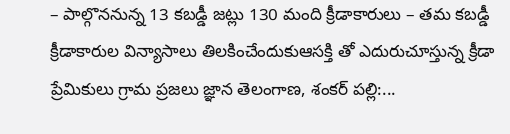– పాల్గొననున్న 13 కబడ్డీ జట్లు 130 మంది క్రీడాకారులు – తమ కబడ్డీ క్రీడాకారుల విన్యాసాలు తిలకించేందుకుఆసక్తి తో ఎదురుచూస్తున్న క్రీడా ప్రేమికులు గ్రామ ప్రజలు జ్ఞాన తెలంగాణ, శంకర్ పల్లి:...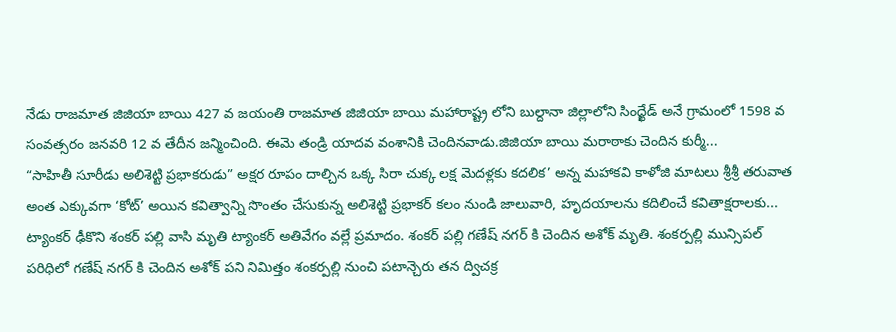నేడు రాజమాత జిజియా బాయి 427 వ జయంతి రాజమాత జిజియా బాయి మహారాష్ట్ర లోని బుల్దానా జిల్లాలోని సింధ్ఖేడ్ అనే గ్రామంలో 1598 వ సంవత్సరం జనవరి 12 వ తేదీన జన్మించింది. ఈమె తండ్రి యాదవ వంశానికి చెందినవాడు.జిజియా బాయి మరాఠాకు చెందిన కుర్మీ...
“సాహితీ సూరీడు అలిశెట్టి ప్రభాకరుడు” అక్షర రూపం దాల్చిన ఒక్క సిరా చుక్క లక్ష మెదళ్లకు కదలిక’ అన్న మహాకవి కాళోజి మాటలు శ్రీశ్రీ తరువాత అంత ఎక్కువగా ‘కోట్’ అయిన కవిత్వాన్ని సొంతం చేసుకున్న అలిశెట్టి ప్రభాకర్ కలం నుండి జాలువారి, హృదయాలను కదిలించే కవితాక్షరాలకు...
ట్యాంకర్ ఢీకొని శంకర్ పల్లి వాసి మృతి ట్యాంకర్ అతివేగం వల్లే ప్రమాదం. శంకర్ పల్లి గణేష్ నగర్ కి చెందిన అశోక్ మృతి. శంకర్పల్లి మున్సిపల్ పరిధిలో గణేష్ నగర్ కి చెందిన అశోక్ పని నిమిత్తం శంకర్పల్లి నుంచి పటాన్చెరు తన ద్విచక్ర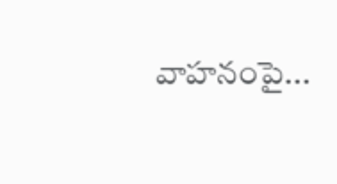వాహనంపై...